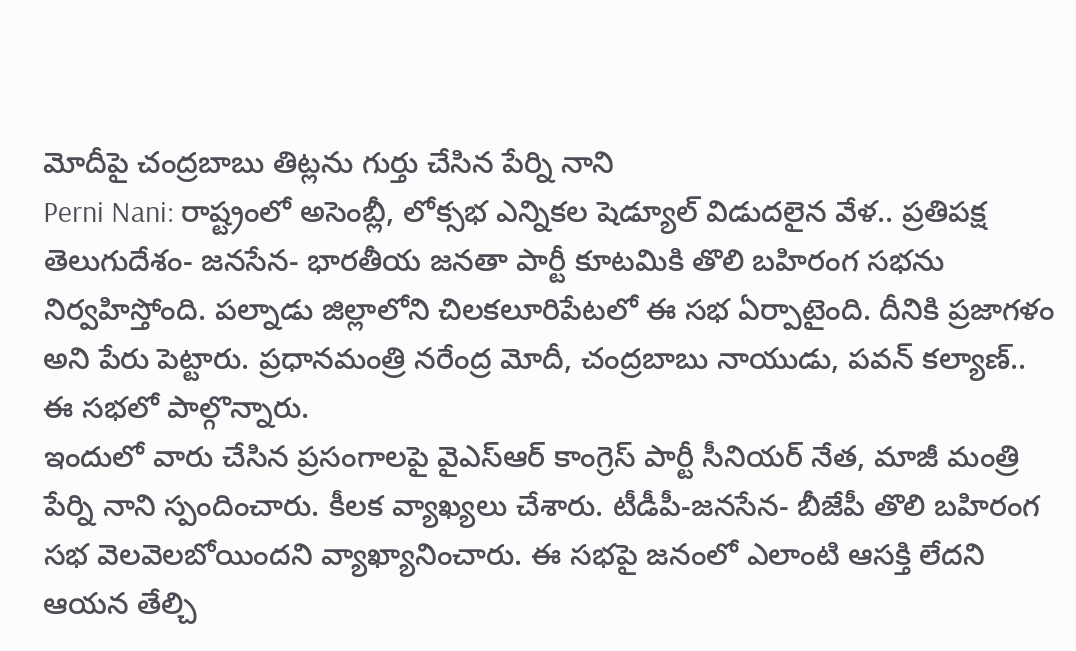మోదీపై చంద్రబాబు తిట్లను గుర్తు చేసిన పేర్ని నాని
Perni Nani: రాష్ట్రంలో అసెంబ్లీ, లోక్సభ ఎన్నికల షెడ్యూల్ విడుదలైన వేళ.. ప్రతిపక్ష తెలుగుదేశం- జనసేన- భారతీయ జనతా పార్టీ కూటమికి తొలి బహిరంగ సభను నిర్వహిస్తోంది. పల్నాడు జిల్లాలోని చిలకలూరిపేటలో ఈ సభ ఏర్పాటైంది. దీనికి ప్రజాగళం అని పేరు పెట్టారు. ప్రధానమంత్రి నరేంద్ర మోదీ, చంద్రబాబు నాయుడు, పవన్ కల్యాణ్.. ఈ సభలో పాల్గొన్నారు.
ఇందులో వారు చేసిన ప్రసంగాలపై వైఎస్ఆర్ కాంగ్రెస్ పార్టీ సీనియర్ నేత, మాజీ మంత్రి పేర్ని నాని స్పందించారు. కీలక వ్యాఖ్యలు చేశారు. టీడీపీ-జనసేన- బీజేపీ తొలి బహిరంగ సభ వెలవెలబోయిందని వ్యాఖ్యానించారు. ఈ సభపై జనంలో ఎలాంటి ఆసక్తి లేదని ఆయన తేల్చి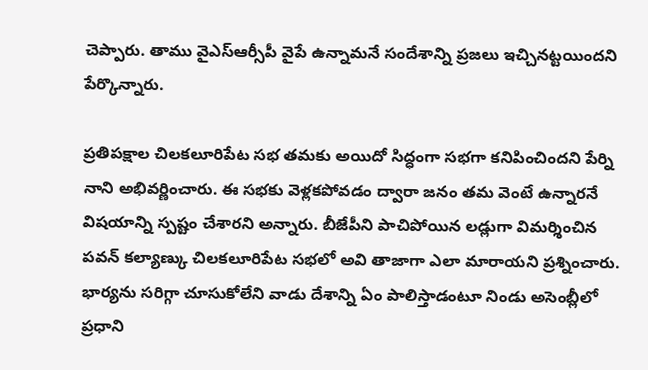చెప్పారు. తాము వైఎస్ఆర్సీపీ వైపే ఉన్నామనే సందేశాన్ని ప్రజలు ఇచ్చినట్టయిందని పేర్కొన్నారు.

ప్రతిపక్షాల చిలకలూరిపేట సభ తమకు అయిదో సిద్ధంగా సభగా కనిపించిందని పేర్ని నాని అభివర్ణించారు. ఈ సభకు వెళ్లకపోవడం ద్వారా జనం తమ వెంటే ఉన్నారనే విషయాన్ని స్పష్టం చేశారని అన్నారు. బీజేపీని పాచిపోయిన లడ్లుగా విమర్శించిన పవన్ కల్యాణ్కు చిలకలూరిపేట సభలో అవి తాజాగా ఎలా మారాయని ప్రశ్నించారు.
భార్యను సరిగ్గా చూసుకోలేని వాడు దేశాన్ని ఏం పాలిస్తాడంటూ నిండు అసెంబ్లీలో ప్రధాని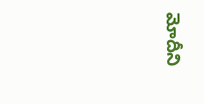మోదీని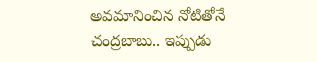అవమానించిన నోటితోనే చంద్రబాబు.. ఇప్పుడు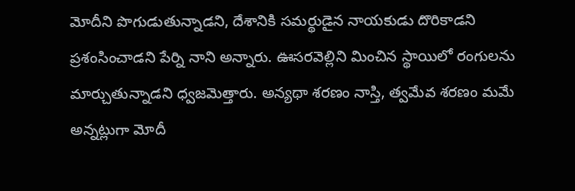మోదీని పొగుడుతున్నాడని, దేశానికి సమర్థుడైన నాయకుడు దొరికాడని ప్రశంసించాడని పేర్ని నాని అన్నారు. ఊసరవెల్లిని మించిన స్థాయిలో రంగులను మార్చుతున్నాడని ధ్వజమెత్తారు. అన్యథా శరణం నాస్తి, త్వమేవ శరణం మమే అన్నట్లుగా మోదీ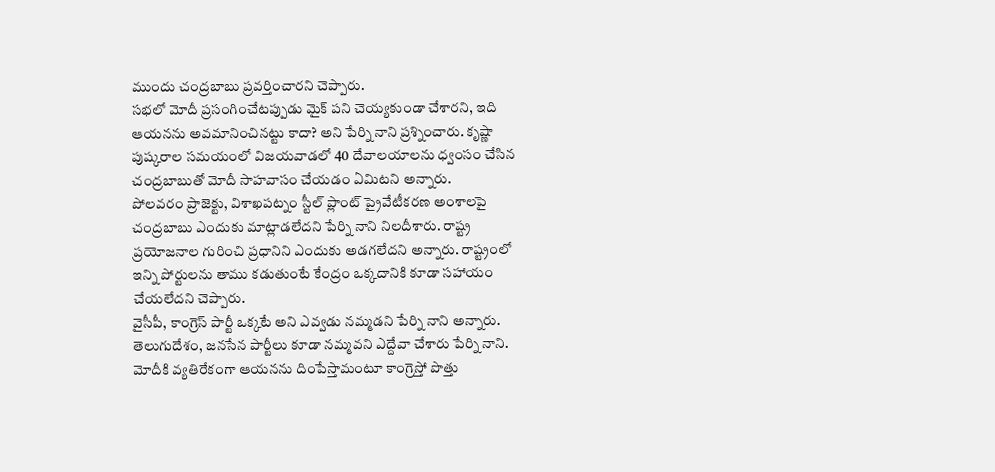ముందు చంద్రబాబు ప్రవర్తించారని చెప్పారు.
సభలో మోదీ ప్రసంగించేటప్పుడు మైక్ పని చెయ్యకుండా చేశారని, ఇది ఆయనను అవమానించినట్టు కాదా? అని పేర్ని నాని ప్రశ్నించారు. కృష్ణా పుష్కరాల సమయంలో విజయవాడలో 40 దేవాలయాలను ధ్వంసం చేసిన చంద్రబాబుతో మోదీ సాహవాసం చేయడం ఏమిటని అన్నారు.
పోలవరం ప్రాజెక్టు, విశాఖపట్నం స్టీల్ ప్లాంట్ ప్రైవేటీకరణ అంశాలపై చంద్రబాబు ఎందుకు మాట్లాడలేదని పేర్ని నాని నిలదీశారు. రాష్ట్ర ప్రయోజనాల గురించి ప్రధానిని ఎందుకు అడగలేదని అన్నారు. రాష్ట్రంలో ఇన్ని పోర్టులను తాము కడుతుంటే కేంద్రం ఒక్కదానికి కూడా సహాయం చేయలేదని చెప్పారు.
వైసీపీ, కాంగ్రెస్ పార్టీ ఒక్కటే అని ఎవ్వడు నమ్మడని పేర్ని నాని అన్నారు. తెలుగుదేశం, జనసేన పార్టీలు కూడా నమ్మవని ఎద్దేవా చేశారు పేర్ని నాని. మోదీకి వ్యతిరేకంగా ఆయనను దింపేస్తామంటూ కాంగ్రెస్తో పొత్తు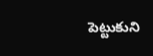పెట్టుకుని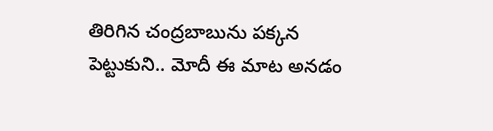తిరిగిన చంద్రబాబును పక్కన పెట్టుకుని.. మోదీ ఈ మాట అనడం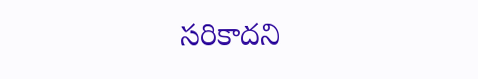సరికాదని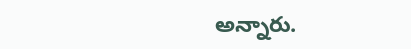అన్నారు.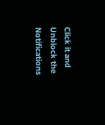Click it and Unblock the Notifications